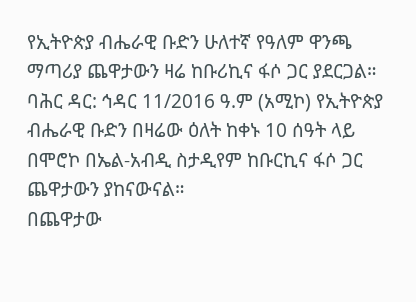የኢትዮጵያ ብሔራዊ ቡድን ሁለተኛ የዓለም ዋንጫ ማጣሪያ ጨዋታውን ዛሬ ከቡሪኪና ፋሶ ጋር ያደርጋል።
ባሕር ዳር: ኅዳር 11/2016 ዓ.ም (አሚኮ) የኢትዮጵያ ብሔራዊ ቡድን በዛሬው ዕለት ከቀኑ 10 ሰዓት ላይ በሞሮኮ በኤል-አብዲ ስታዲየም ከቡርኪና ፋሶ ጋር ጨዋታውን ያከናውናል።
በጨዋታው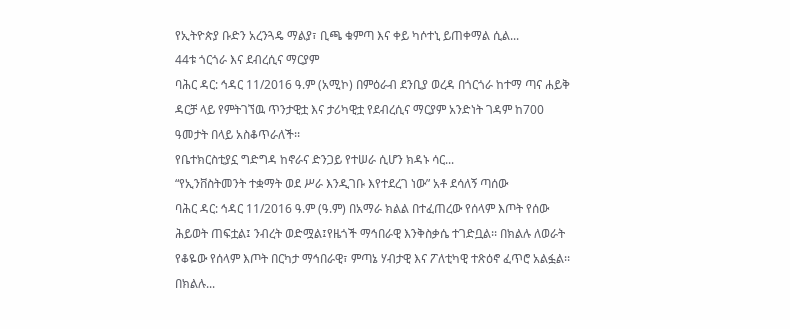የኢትዮጵያ ቡድን አረንጓዴ ማልያ፣ ቢጫ ቁምጣ እና ቀይ ካሶተኒ ይጠቀማል ሲል...
44ቱ ጎርጎራ እና ደብረሲና ማርያም
ባሕር ዳር: ኅዳር 11/2016 ዓ.ም (አሚኮ) በምዕራብ ደንቢያ ወረዳ በጎርጎራ ከተማ ጣና ሐይቅ ዳርቻ ላይ የምትገኘዉ ጥንታዊቷ እና ታሪካዊቷ የደብረሲና ማርያም አንድነት ገዳም ከ700 ዓመታት በላይ አስቆጥራለች፡፡
የቤተክርስቲያኗ ግድግዳ ከኖራና ድንጋይ የተሠራ ሲሆን ክዳኑ ሳር...
“የኢንቨስትመንት ተቋማት ወደ ሥራ እንዲገቡ እየተደረገ ነው” አቶ ደሳለኝ ጣሰው
ባሕር ዳር: ኅዳር 11/2016 ዓ.ም (ዓ.ም) በአማራ ክልል በተፈጠረው የሰላም እጦት የሰው ሕይወት ጠፍቷል፤ ንብረት ወድሟል፤የዜጎች ማኅበራዊ እንቅስቃሴ ተገድቧል፡፡ በክልሉ ለወራት የቆዬው የሰላም እጦት በርካታ ማኅበራዊ፣ ምጣኔ ሃብታዊ እና ፖለቲካዊ ተጽዕኖ ፈጥሮ አልፏል፡፡ በክልሉ...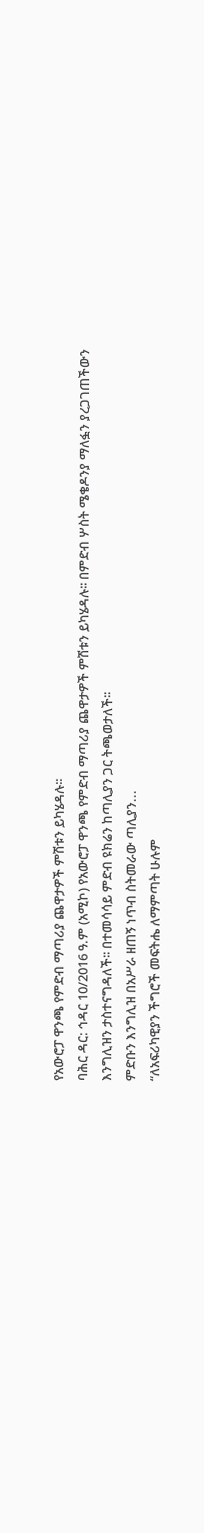የአውሮፓ ዋንጫ የምድብ ማጣሪያ ጨዋታዎች ምሽቱን ይካሄዳሉ፡፡
ባሕር ዳር: ኅዳር 10/2016 ዓ.ም (አሚኮ) የአውሮፓ ዋንጫ የምድብ ማጣሪያ ጨዋታዎች ምሽቱን ይካሄዳሉ፡፡ በምድብ ሦስት ሜቄዶንያ ማለፏን ያረጋገጠችውን እንግሊዝን ታስተናግዳለች፡፡ በተመሳሳይ ምድብ ዩክሬን ከጣሊያን ጋር ትጫወታለች፡፡
ምድቡን እንግሊዝ በአሥራ ዘጠኝ ነጥብ ስትመራው ጣሊያን...
“ለአፍሪካዊያን ችግሮች መፍትሔ ለማምጣት ሁሉም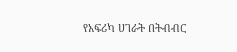የአፍሪካ ሀገራት በትብብር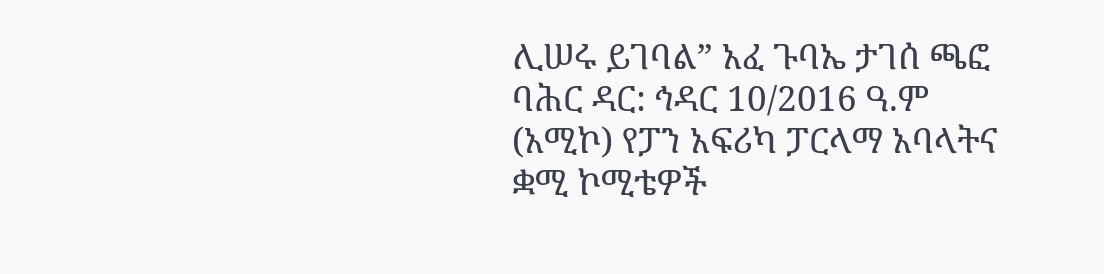ሊሠሩ ይገባል” አፈ ጉባኤ ታገሰ ጫፎ
ባሕር ዳር: ኅዳር 10/2016 ዓ.ም (አሚኮ) የፓን አፍሪካ ፓርላማ አባላትና ቋሚ ኮሚቴዎች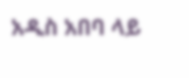አዲስ አበባ ላይ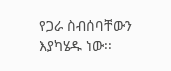የጋራ ስብሰባቸውን እያካሄዱ ነው፡፡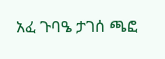አፈ ጉባዔ ታገሰ ጫፎ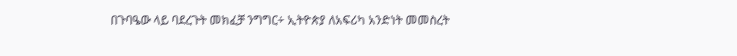በጉባዔው ላይ ባደረጉት መክፈቻ ንግግር÷ ኢትዮጵያ ለአፍሪካ አንድነት መመስረት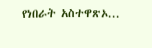የነበራት አስተዋጽኦ...